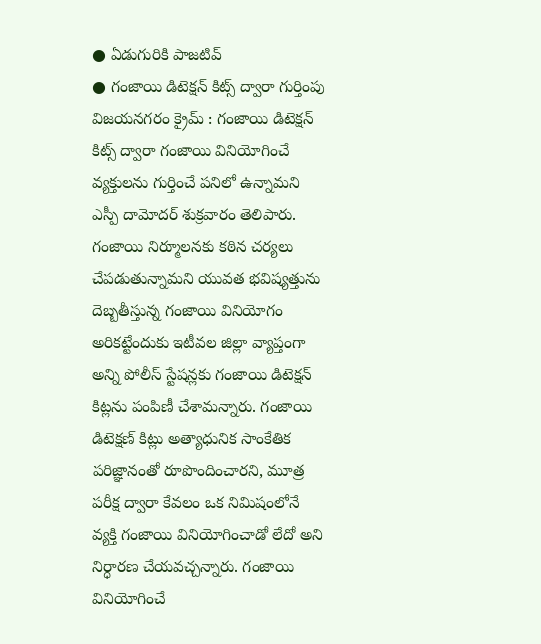● ఏడుగురికి పాజటివ్
● గంజాయి డిటెక్షన్ కిట్స్ ద్వారా గుర్తింపు
విజయనగరం క్రైమ్ : గంజాయి డిటెక్షన్ కిట్స్ ద్వారా గంజాయి వినియోగించే వ్యక్తులను గుర్తించే పనిలో ఉన్నామని ఎస్పీ దామోదర్ శుక్రవారం తెలిపారు. గంజాయి నిర్మూలనకు కఠిన చర్యలు చేపడుతున్నామని యువత భవిష్యత్తును దెబ్బతీస్తున్న గంజాయి వినియోగం అరికట్టేందుకు ఇటీవల జిల్లా వ్యాప్తంగా అన్ని పోలీస్ స్టేషన్లకు గంజాయి డిటెక్షన్ కిట్లను పంపిణీ చేశామన్నారు. గంజాయి డిటెక్షణ్ కిట్లు అత్యాధునిక సాంకేతిక పరిజ్ఞానంతో రూపొందించారని, మూత్ర పరీక్ష ద్వారా కేవలం ఒక నిమిషంలోనే వ్యక్తి గంజాయి వినియోగించాడో లేదో అని నిర్ధారణ చేయవచ్చన్నారు. గంజాయి వినియోగించే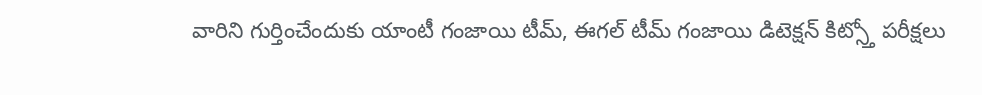వారిని గుర్తించేందుకు యాంటీ గంజాయి టీమ్, ఈగల్ టీమ్ గంజాయి డిటెక్షన్ కిట్స్తో పరీక్షలు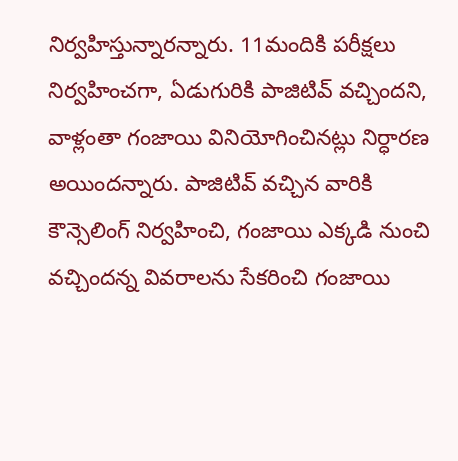నిర్వహిస్తున్నారన్నారు. 11మందికి పరీక్షలు నిర్వహించగా, ఏడుగురికి పాజిటివ్ వచ్చిందని, వాళ్లంతా గంజాయి వినియోగించినట్లు నిర్ధారణ అయిందన్నారు. పాజిటివ్ వచ్చిన వారికి కౌన్సెలింగ్ నిర్వహించి, గంజాయి ఎక్కడి నుంచి వచ్చిందన్న వివరాలను సేకరించి గంజాయి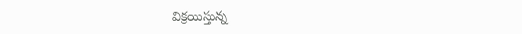విక్రయిస్తున్న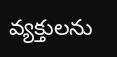వ్యక్తులను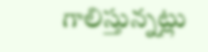గాలిస్తున్నట్లు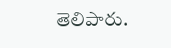తెలిపారు.